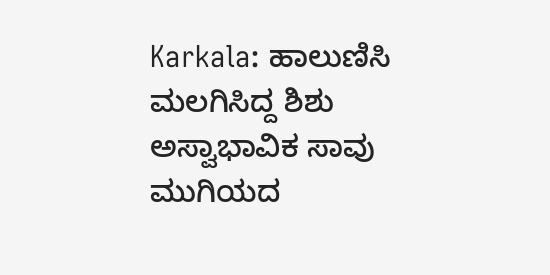Karkala: ಹಾಲುಣಿಸಿ ಮಲಗಿಸಿದ್ದ ಶಿಶು ಅಸ್ವಾಭಾವಿಕ ಸಾವು
ಮುಗಿಯದ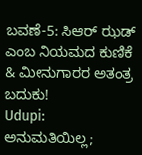ಬವಣೆ-5: ಸಿಆರ್ ಝಡ್ ಎಂಬ ನಿಯಮದ ಕುಣಿಕೆ & ಮೀನುಗಾರರ ಅತಂತ್ರ ಬದುಕು!
Udupi: ಅನುಮತಿಯಿಲ್ಲ;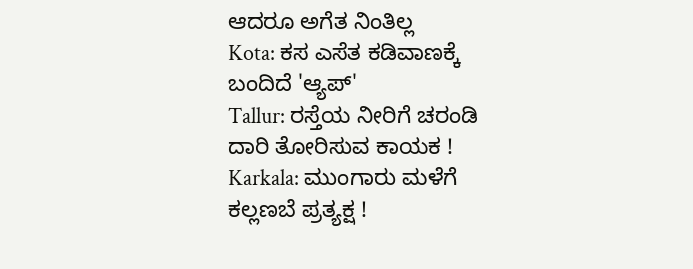ಆದರೂ ಅಗೆತ ನಿಂತಿಲ್ಲ
Kota: ಕಸ ಎಸೆತ ಕಡಿವಾಣಕ್ಕೆ ಬಂದಿದೆ 'ಆ್ಯಪ್'
Tallur: ರಸ್ತೆಯ ನೀರಿಗೆ ಚರಂಡಿ ದಾರಿ ತೋರಿಸುವ ಕಾಯಕ !
Karkala: ಮುಂಗಾರು ಮಳೆಗೆ ಕಲ್ಲಣಬೆ ಪ್ರತ್ಯಕ್ಷ !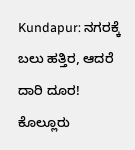Kundapur: ನಗರಕ್ಕೆ ಬಲು ಹತ್ತಿರ, ಆದರೆ ದಾರಿ ದೂರ!
ಕೊಲ್ಲೂರು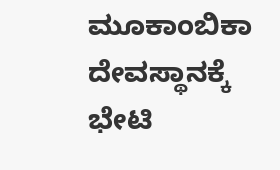ಮೂಕಾಂಬಿಕಾ ದೇವಸ್ಥಾನಕ್ಕೆ ಭೇಟಿ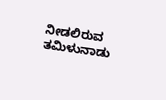ನೀಡಲಿರುವ ತಮಿಳುನಾಡು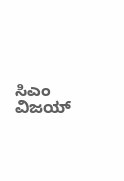ಸಿಎಂ ವಿಜಯ್